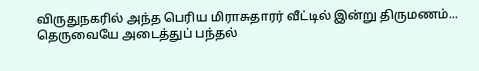விருதுநகரில் அந்த பெரிய மிராசுதாரர் வீட்டில் இன்று திருமணம்... தெருவையே அடைத்துப் பந்தல்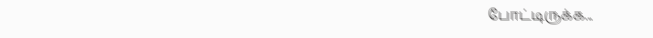போட்டிருக்க...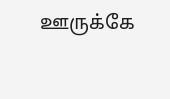ஊருக்கே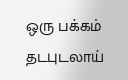ஒரு பக்கம் தடபுடலாய்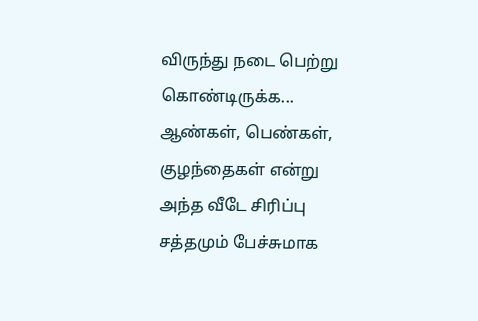விருந்து நடை பெற்று கொண்டிருக்க... ஆண்கள், பெண்கள், குழந்தைகள் என்று அந்த வீடே சிரிப்பு சத்தமும் பேச்சுமாக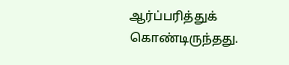ஆர்ப்பரித்துக் கொண்டிருந்தது.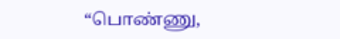“பொண்ணு,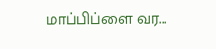மாப்பிப்ளை வர...